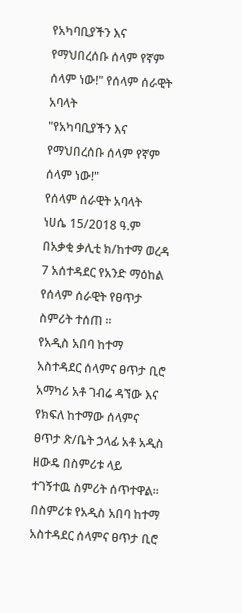የአካባቢያችን እና የማህበረሰቡ ሰላም የኛም ሰላም ነው!" የሰላም ሰራዊት አባላት
"የአካባቢያችን እና የማህበረሰቡ ሰላም የኛም ሰላም ነው!"
የሰላም ሰራዊት አባላት
ነሀሴ 15/2018 ዓ.ም
በአቃቂ ቃሊቲ ክ/ከተማ ወረዳ 7 አሰተዳደር የአንድ ማዕከል የሰላም ሰራዊት የፀጥታ ስምሪት ተሰጠ ።
የአዲስ አበባ ከተማ አስተዳደር ሰላምና ፀጥታ ቢሮ አማካሪ አቶ ገብሬ ዳኘው እና የክፍለ ከተማው ሰላምና ፀጥታ ጽ/ቤት ኃላፊ አቶ አዲስ ዘውዴ በስምሪቱ ላይ ተገኝተዉ ስምሪት ሰጥተዋል።
በስምሪቱ የአዲስ አበባ ከተማ አስተዳደር ሰላምና ፀጥታ ቢሮ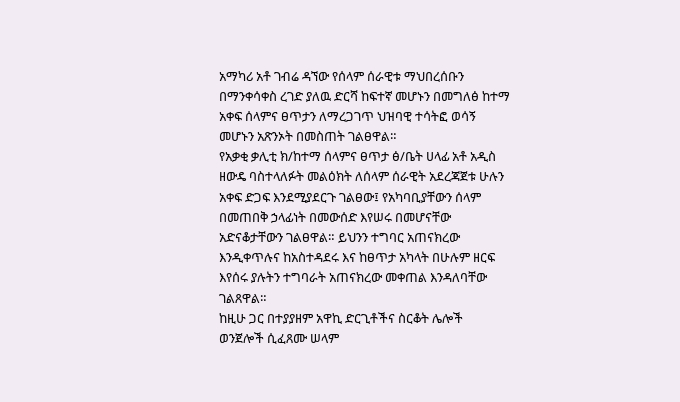አማካሪ አቶ ገብሬ ዳኘው የሰላም ሰራዊቱ ማህበረሰቡን በማንቀሳቀስ ረገድ ያለዉ ድርሻ ከፍተኛ መሆኑን በመግለፅ ከተማ አቀፍ ሰላምና ፀጥታን ለማረጋገጥ ህዝባዊ ተሳትፎ ወሳኝ መሆኑን አጽንኦት በመስጠት ገልፀዋል።
የአቃቂ ቃሊቲ ክ/ከተማ ሰላምና ፀጥታ ፅ/ቤት ሀላፊ አቶ አዲስ ዘውዴ ባስተላለፉት መልዕክት ለሰላም ሰራዊት አደረጃጀቱ ሁሉን አቀፍ ድጋፍ እንደሚያደርጉ ገልፀው፤ የአካባቢያቸውን ሰላም በመጠበቅ ኃላፊነት በመውሰድ እየሠሩ በመሆናቸው አድናቆታቸውን ገልፀዋል። ይህንን ተግባር አጠናክረው እንዲቀጥሉና ከአስተዳደሩ እና ከፀጥታ አካላት በሁሉም ዘርፍ እየሰሩ ያሉትን ተግባራት አጠናክረው መቀጠል እንዳለባቸው ገልጸዋል።
ከዚሁ ጋር በተያያዘም አዋኪ ድርጊቶችና ስርቆት ሌሎች ወንጀሎች ሲፈጸሙ ሠላም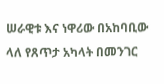ሠራዊቱ እና ነዋሪው በአከባቢው ላለ የጸጥታ አካላት በመንገር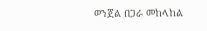ወንጀል በጋራ መከላከል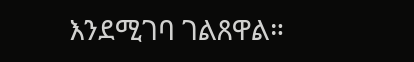እንደሚገባ ገልጸዋል።